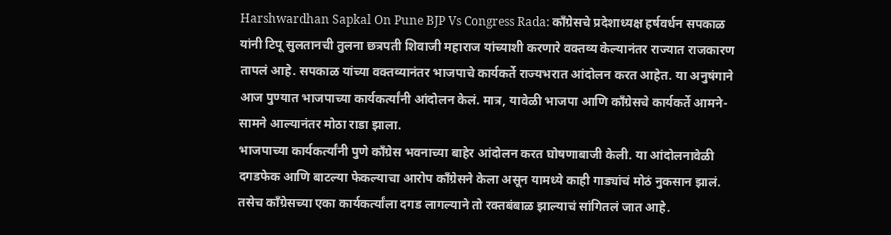Harshwardhan Sapkal On Pune BJP Vs Congress Rada: काँग्रेसचे प्रदेशाध्यक्ष हर्षवर्धन सपकाळ यांनी टिपू सुलतानची तुलना छत्रपती शिवाजी महाराज यांच्याशी करणारे वक्तव्य केल्यानंतर राज्यात राजकारण तापलं आहे. सपकाळ यांच्या वक्तव्यानंतर भाजपाचे कार्यकर्ते राज्यभरात आंदोलन करत आहेत. या अनुषंगाने आज पुण्यात भाजपाच्या कार्यकर्त्यांनी आंदोलन केलं. मात्र, यावेळी भाजपा आणि काँग्रेसचे कार्यकर्ते आमने-सामने आल्यानंतर मोठा राडा झाला.
भाजपाच्या कार्यकर्त्यांनी पुणे काँग्रेस भवनाच्या बाहेर आंदोलन करत घोषणाबाजी केली. या आंदोलनावेळी दगडफेक आणि बाटल्या फेकल्याचा आरोप काँग्रेसने केला असून यामध्ये काही गाड्यांचं मोठं नुकसान झालं. तसेच काँग्रेसच्या एका कार्यकर्त्यांला दगड लागल्याने तो रक्तबंबाळ झाल्याचं सांगितलं जात आहे.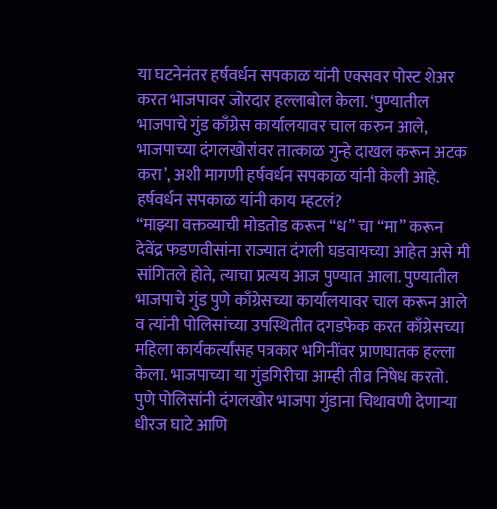या घटनेनंतर हर्षवर्धन सपकाळ यांनी एक्सवर पोस्ट शेअर करत भाजपावर जोरदार हल्लाबोल केला. ‘पुण्यातील भाजपाचे गुंड काँग्रेस कार्यालयावर चाल करुन आले, भाजपाच्या दंगलखोरांवर तात्काळ गुन्हे दाखल करून अटक करा’, अशी मागणी हर्षवर्धन सपकाळ यांनी केली आहे.
हर्षवर्धन सपकाळ यांनी काय म्हटलं?
“माझ्या वक्तव्याची मोडतोड करून “ध” चा “मा” करून देवेंद्र फडणवीसांना राज्यात दंगली घडवायच्या आहेत असे मी सांगितले होते, त्याचा प्रत्यय आज पुण्यात आला. पुण्यातील भाजपाचे गुंड पुणे काँग्रेसच्या कार्यालयावर चाल करून आले व त्यांनी पोलिसांच्या उपस्थितीत दगडफेक करत काँग्रेसच्या महिला कार्यकर्त्यांसह पत्रकार भगिनींवर प्राणघातक हल्ला केला. भाजपाच्या या गुंडगिरीचा आम्ही तीव्र निषेध करतो. पुणे पोलिसांनी दंगलखोर भाजपा गुंडाना चिथावणी देणाऱ्या धीरज घाटे आणि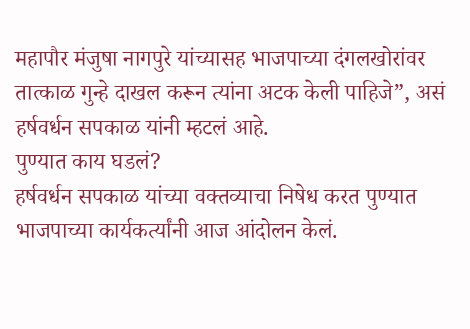महापौर मंजुषा नागपुरे यांच्यासह भाजपाच्या दंगलखोरांवर तात्काळ गुन्हे दाखल करून त्यांना अटक केली पाहिजे”, असं हर्षवर्धन सपकाळ यांनी म्हटलं आहे.
पुण्यात काय घडलं?
हर्षवर्धन सपकाळ यांच्या वक्तव्याचा निषेध करत पुण्यात भाजपाच्या कार्यकर्त्यांनी आज आंदोलन केलं.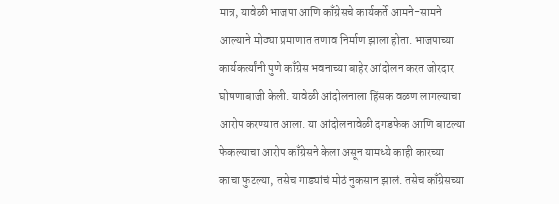मात्र, यावेळी भाजपा आणि काँग्रेसचे कार्यकर्ते आमने-सामने आल्याने मोठ्या प्रमाणात तणाव निर्माण झाला होता. भाजपाच्या कार्यकर्त्यांनी पुणे काँग्रेस भवनाच्या बाहेर आंदोलन करत जोरदार घोषणाबाजी केली. यावेळी आंदोलनाला हिंसक वळण लागल्याचा आरोप करण्यात आला. या आंदोलनावेळी दगडफेक आणि बाटल्या फेकल्याचा आरोप काँग्रेसने केला असून यामध्ये काही कारच्या काचा फुटल्या, तसेच गाड्यांचं मोठं नुकसान झालं. तसेच काँग्रेसच्या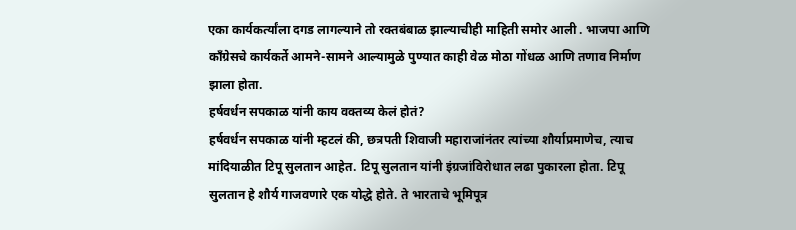एका कार्यकर्त्यांला दगड लागल्याने तो रक्तबंबाळ झाल्याचीही माहिती समोर आली . भाजपा आणि काँग्रेसचे कार्यकर्ते आमने-सामने आल्यामुळे पुण्यात काही वेळ मोठा गोंधळ आणि तणाव निर्माण झाला होता.
हर्षवर्धन सपकाळ यांनी काय वक्तव्य केलं होतं?
हर्षवर्धन सपकाळ यांनी म्हटलं की, छत्रपती शिवाजी महाराजांनंतर त्यांच्या शौर्याप्रमाणेच, त्याच मांदियाळीत टिपू सुलतान आहेत. टिपू सुलतान यांनी इंग्रजांविरोधात लढा पुकारला होता. टिपू सुलतान हे शौर्य गाजवणारे एक योद्धे होते. ते भारताचे भूमिपूत्र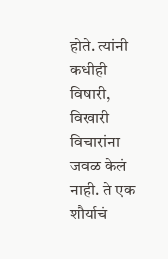होते. त्यांनी कधीही विषारी, विखारी विचारांना जवळ केलं नाही. ते एक शौर्याचं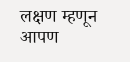लक्षण म्हणून आपण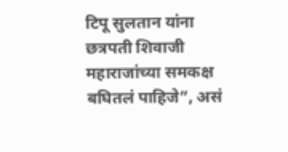टिपू सुलतान यांना छत्रपती शिवाजी महाराजांच्या समकक्ष बघितलं पाहिजे”, असं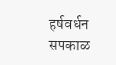हर्षवर्धन सपकाळ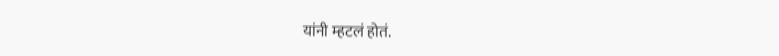यांनी म्हटलं होतं.